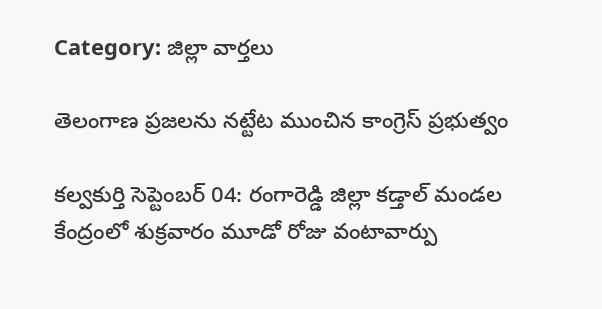Category: జిల్లా వార్తలు

తెలంగాణ ప్రజలను నట్టేట ముంచిన కాంగ్రెస్ ప్రభుత్వం

కల్వకుర్తి సెప్టెంబర్ 04: రంగారెడ్డి జిల్లా కడ్తాల్‌ మండల కేంద్రంలో శుక్రవారం మూడో రోజు వంటావార్పు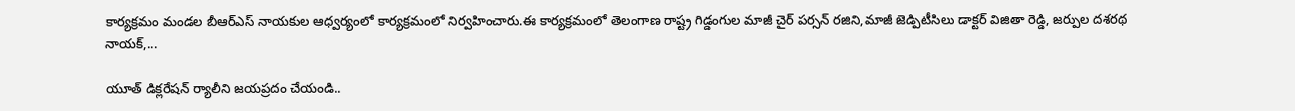కార్యక్రమం మండల బీఆర్ఎస్ నాయకుల ఆధ్వర్యంలో కార్యక్రమంలో నిర్వహించారు.ఈ కార్యక్రమంలో తెలంగాణ రాష్ట్ర గిడ్డంగుల మాజీ చైర్ పర్సన్ రజిని,మాజీ జెడ్పిటీసిలు డాక్టర్ విజితా రెడ్డి, జర్పుల దశరథ నాయక్,...

యూత్ డిక్లరేషన్ ర్యాలీని జయప్రదం చేయండి..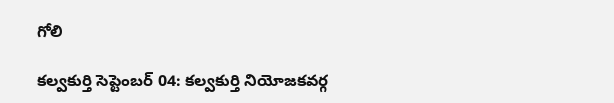గోలి

కల్వకుర్తి సెప్టెంబర్ 04: కల్వకుర్తి నియోజకవర్గ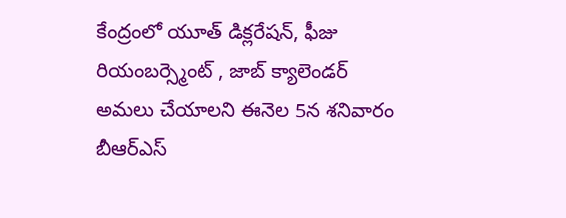కేంద్రంలో యూత్ డిక్లరేషన్, ఫీజు రియంబర్స్మెంట్ , జాబ్ క్యాలెండర్ అమలు చేయాలని ఈనెల 5న శనివారం బీఆర్ఎస్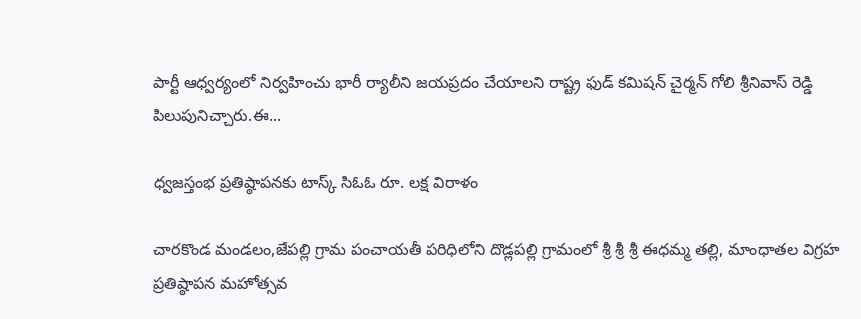పార్టీ ఆధ్వర్యంలో నిర్వహించు భారీ ర్యాలీని జయప్రదం చేయాలని రాష్ట్ర ఫుడ్ కమిషన్ చైర్మన్ గోలి శ్రీనివాస్ రెడ్డి పిలుపునిచ్చారు.ఈ...

ధ్వజస్తంభ ప్రతిష్ఠాపనకు టాస్క్ సిఓఓ రూ. లక్ష విరాళం

చారకొండ మండలం,జేపల్లి గ్రామ పంచాయతీ పరిధిలోని దొడ్లపల్లి గ్రామంలో శ్రీ శ్రీ శ్రీ ఈధమ్మ తల్లి, మాంధాతల విగ్రహ ప్రతిష్ఠాపన మహోత్సవ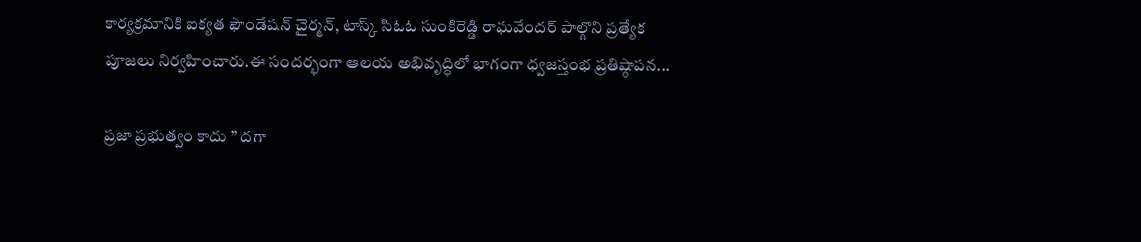కార్యక్రమానికి ఐక్యత ఫౌండేషన్ చైర్మన్, టాస్క్ సిఓఓ సుంకిరెడ్డి రాఘవేందర్ పాల్గొని ప్రత్యేక పూజలు నిర్వహించారు.ఈ సందర్భంగా ఆలయ అభివృద్ధిలో భాగంగా ధ్వజస్తంభ ప్రతిష్ఠాపన...

ప్రజా ప్రభుత్వం కాదు ” దగా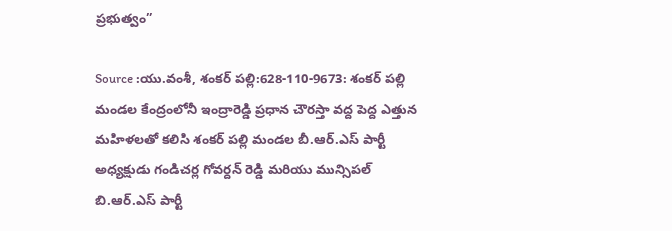ప్రభుత్వం”

Source :యు.వంశీ, శంకర్ పల్లి:628-110-9673: శంకర్ పల్లి మండల కేంద్రంలోనీ ఇంద్రారెడ్డి ప్రధాన చౌరస్తా వద్ద పెద్ద ఎత్తున మహిళలతో కలిసి శంకర్ పల్లి మండల బీ.ఆర్.ఎస్ పార్టీ అధ్యక్షుడు గండిచర్ల గోవర్దన్ రెడ్డి మరియు మున్సిపల్ బి.ఆర్.ఎస్ పార్టీ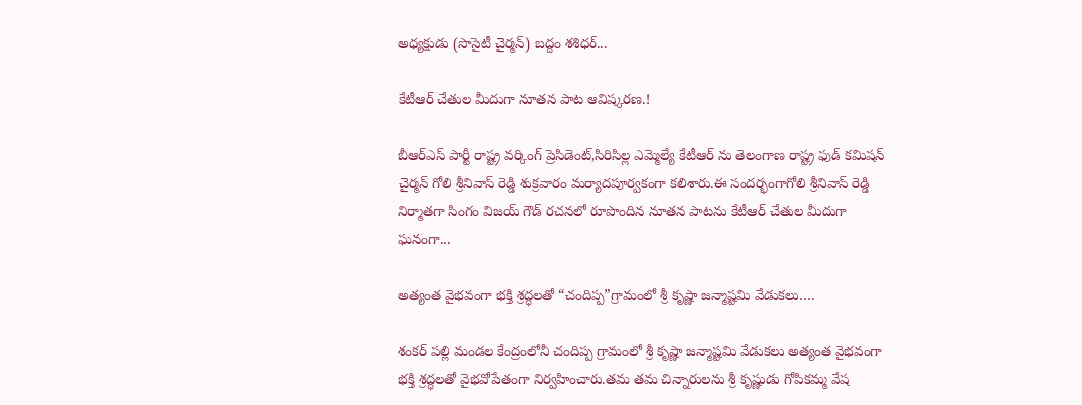అధ్యక్షుడు (సొసైటీ చైర్మన్) బద్దం శశిధర్...

కేటీఆర్ చేతుల మీదుగా నూతన పాట ఆవిష్కరణ.!

బీఆర్ఎస్ పార్టీ రాష్ట్ర వర్కింగ్ ప్రెసిడెంట్,సిరిసిల్ల ఎమ్మెల్యే కేటీఆర్ ను తెలంగాణ రాష్ట్ర ఫుడ్ కమిషన్ చైర్మన్ గోలి శ్రీనివాస్ రెడ్డి శుక్రవారం మర్యాదపూర్వకంగా కలిశారు.ఈ సందర్భంగాగోలి శ్రీనివాస్ రెడ్డి నిర్మాతగా సింగం విజయ్ గౌడ్ రచనలో రూపొందిన నూతన పాటను కేటీఆర్ చేతుల మీదుగా ఘనంగా...

అత్యంత వైభవంగా భక్తి శ్రద్ధలతో “చందిప్ప”గ్రామంలో శ్రీ కృష్ణా జన్మాష్టమి వేడుకలు….

శంకర్ పల్లి మండల కేంద్రంలోనీ చందిప్ప గ్రామంలో శ్రీ కృష్ణా జన్మాష్టమి వేడుకలు అత్యంత వైభవంగా భక్తి శ్రద్ధలతో వైభవోపేతంగా నిర్వహించారు.తమ తమ చిన్నారులను శ్రీ కృష్ణుడు గోపికమ్మ వేష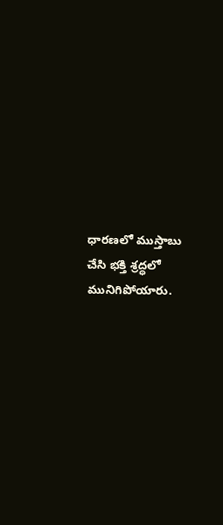ధారణలో ముస్తాబు చేసి భక్తి శ్రద్ధలో మునిగిపోయారు.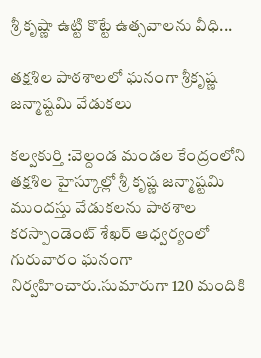శ్రీ కృష్ణా ఉట్టి కొట్టే ఉత్సవాలను వీధి...

తక్షశిల పాఠశాలలో ఘనంగా శ్రీకృష్ణ జన్మాష్టమి వేడుకలు

కల్వకుర్తి :వెల్దండ మండల కేంద్రంలోని తక్షశిల హైస్కూల్లో శ్రీ కృష్ణ జన్మాష్టమి ముందస్తు వేడుకలను పాఠశాల కరస్పాండెంట్ శేఖర్ ఆధ్వర్యంలో గురువారం ఘనంగా నిర్వహించారు.సుమారుగా 120 మందికి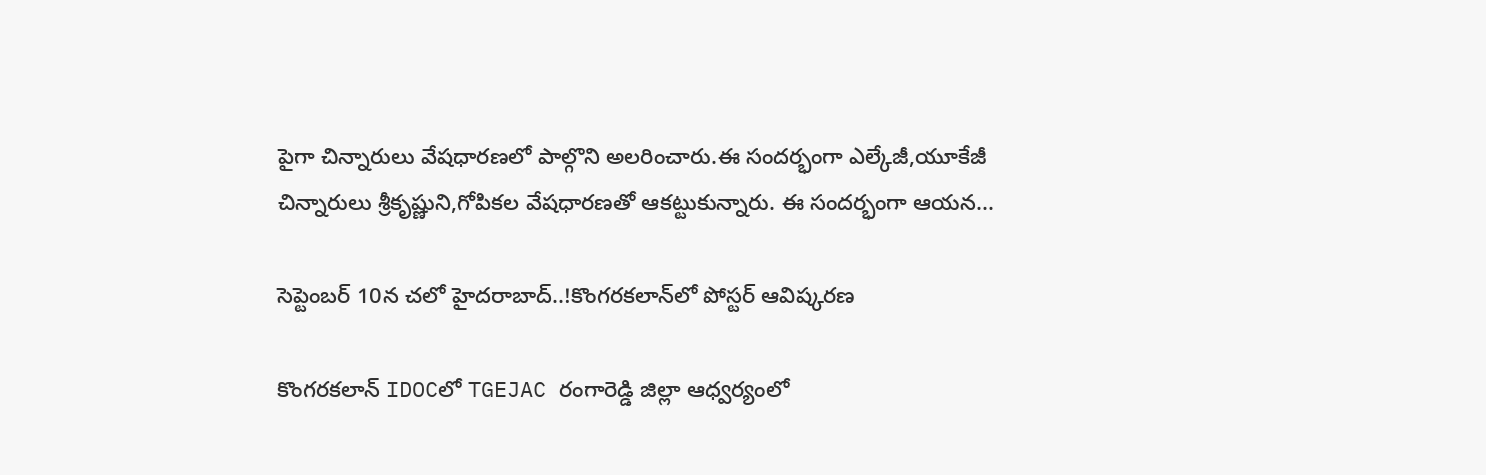పైగా చిన్నారులు వేషధారణలో పాల్గొని అలరించారు.ఈ సందర్భంగా ఎల్కేజీ,యూకేజీ చిన్నారులు శ్రీకృష్ణుని,గోపికల వేషధారణతో ఆకట్టుకున్నారు. ఈ సందర్భంగా ఆయన...

సెప్టెంబర్‌ 10న చలో హైదరాబాద్‌..!కొంగరకలాన్‌లో పోస్టర్‌ ఆవిష్కరణ

కొంగరకలాన్‌ IDOCలో TGEJAC రంగారెడ్డి జిల్లా ఆధ్వర్యంలో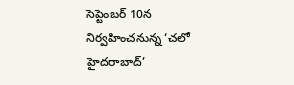సెప్టెంబర్‌ 10న నిర్వహించనున్న ‘చలో హైదరాబాద్‌’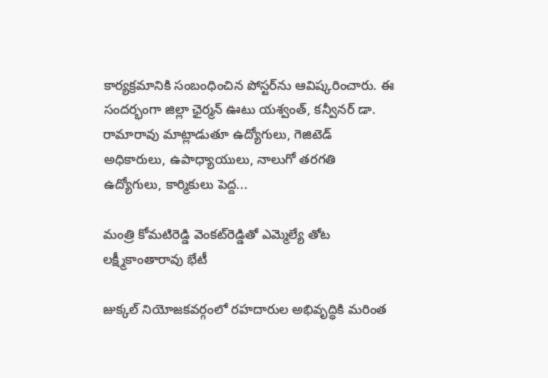కార్యక్రమానికి సంబంధించిన పోస్టర్‌ను ఆవిష్కరించారు. ఈ సందర్భంగా జిల్లా ఛైర్మన్‌ ఊటు యశ్వంత్‌, కన్వీనర్‌ డా. రామారావు మాట్లాడుతూ ఉద్యోగులు, గెజిటెడ్‌ అధికారులు, ఉపాధ్యాయులు, నాలుగో తరగతి ఉద్యోగులు, కార్మికులు పెద్ద...

మంత్రి కోమటిరెడ్డి వెంకట్‌రెడ్డితో ఎమ్మెల్యే తోట లక్ష్మీకాంతారావు భేటీ

జుక్కల్ నియోజకవర్గంలో రహదారుల అభివృద్ధికి మరింత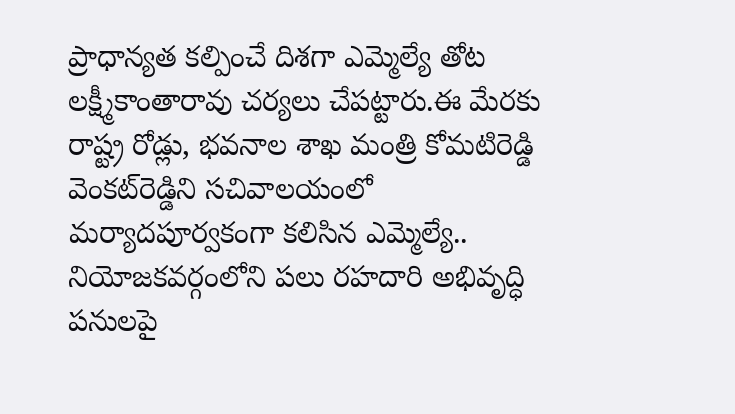ప్రాధాన్యత కల్పించే దిశగా ఎమ్మెల్యే తోట లక్ష్మీకాంతారావు చర్యలు చేపట్టారు.ఈ మేరకు రాష్ట్ర రోడ్లు, భవనాల శాఖ మంత్రి కోమటిరెడ్డి వెంకట్‌రెడ్డిని సచివాలయంలో మర్యాదపూర్వకంగా కలిసిన ఎమ్మెల్యే.. నియోజకవర్గంలోని పలు రహదారి అభివృద్ధి పనులపై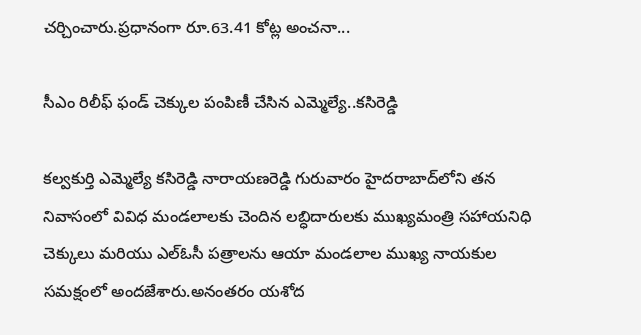చర్చించారు.ప్రధానంగా రూ.63.41 కోట్ల అంచనా...

సీఎం రిలీఫ్ ఫండ్ చెక్కుల పంపిణీ చేసిన ఎమ్మెల్యే..కసిరెడ్డి

కల్వకుర్తి ఎమ్మెల్యే కసిరెడ్డి నారాయణరెడ్డి గురువారం హైదరాబాద్‌లోని తన నివాసంలో వివిధ మండలాలకు చెందిన లబ్ధిదారులకు ముఖ్యమంత్రి సహాయనిధి చెక్కులు మరియు ఎల్‌ఓసీ పత్రాలను ఆయా మండలాల ముఖ్య నాయకుల సమక్షంలో అందజేశారు.అనంతరం యశోద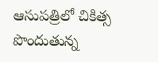ఆసుపత్రిలో చికిత్స పొందుతున్న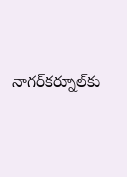నాగర్‌కర్నూల్‌కు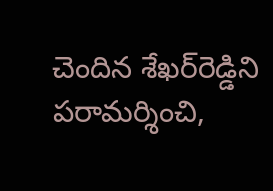చెందిన శేఖర్‌రెడ్డిని పరామర్శించి,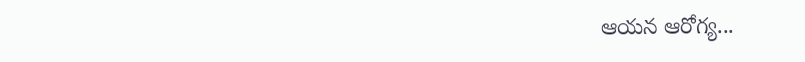ఆయన ఆరోగ్య...